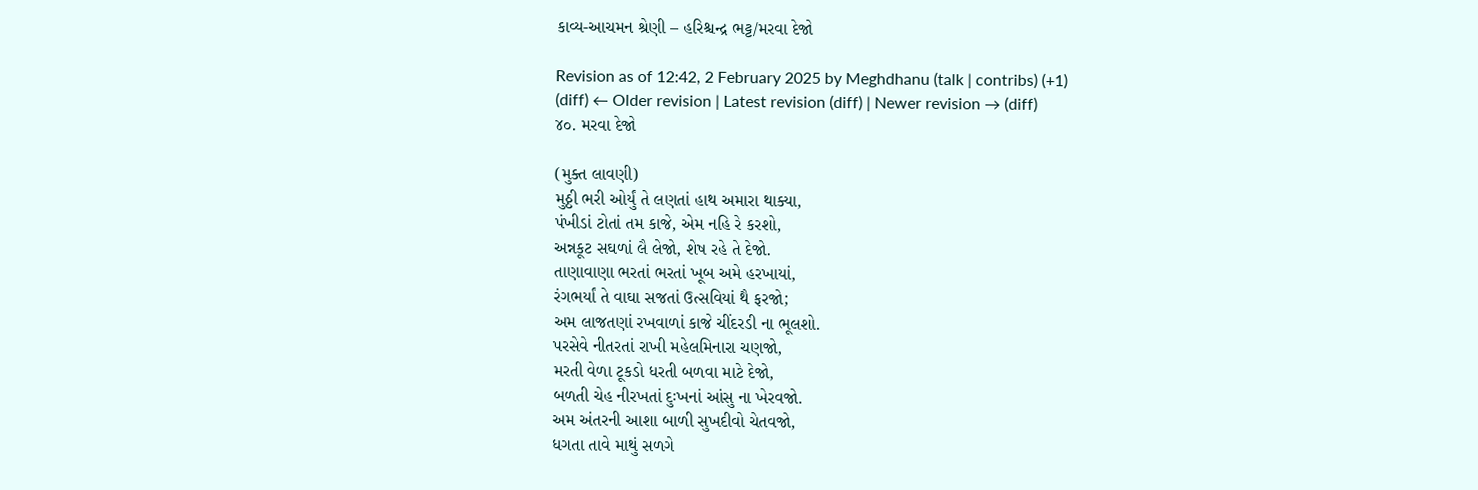કાવ્ય-આચમન શ્રેણી – હરિશ્ચન્દ્ર ભટ્ટ/મરવા દેજો

Revision as of 12:42, 2 February 2025 by Meghdhanu (talk | contribs) (+1)
(diff) ← Older revision | Latest revision (diff) | Newer revision → (diff)
૪૦. મરવા દેજો

(મુક્ત લાવણી)
મુઠ્ઠી ભરી ઓર્યું તે લણતાં હાથ અમારા થાક્યા,
પંખીડાં ટોતાં તમ કાજે, એમ નહિ રે કરશો,
અન્નકૂટ સઘળાં લૈ લેજો, શેષ રહે તે દેજો.
તાણાવાણા ભરતાં ભરતાં ખૂબ અમે હરખાયાં,
રંગભર્યાં તે વાઘા સજતાં ઉત્સવિયાં થૈ ફરજો;
અમ લાજતણાં રખવાળાં કાજે ચીંદરડી ના ભૂલશો.
પરસેવે નીતરતાં રાખી મહેલમિનારા ચણજો,
મરતી વેળા ટૂકડો ધરતી બળવા માટે દેજો,
બળતી ચેહ નીરખતાં દુઃખનાં આંસુ ના ખેરવજો.
અમ અંતરની આશા બાળી સુખદીવો ચેતવજો,
ધગતા તાવે માથું સળગે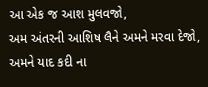આ એક જ આશ મુલવજો,
અમ અંતરની આશિષ લૈને અમને મરવા દેજો,
અમને યાદ કદી ના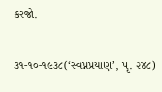કરજો.

૩૧-૧૦-૧૯૩૮(‘સ્વપ્નપ્રયાણ’, પૃ. ૨૪૮)